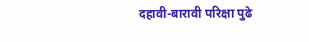दहावी-बारावी परिक्षा पुढे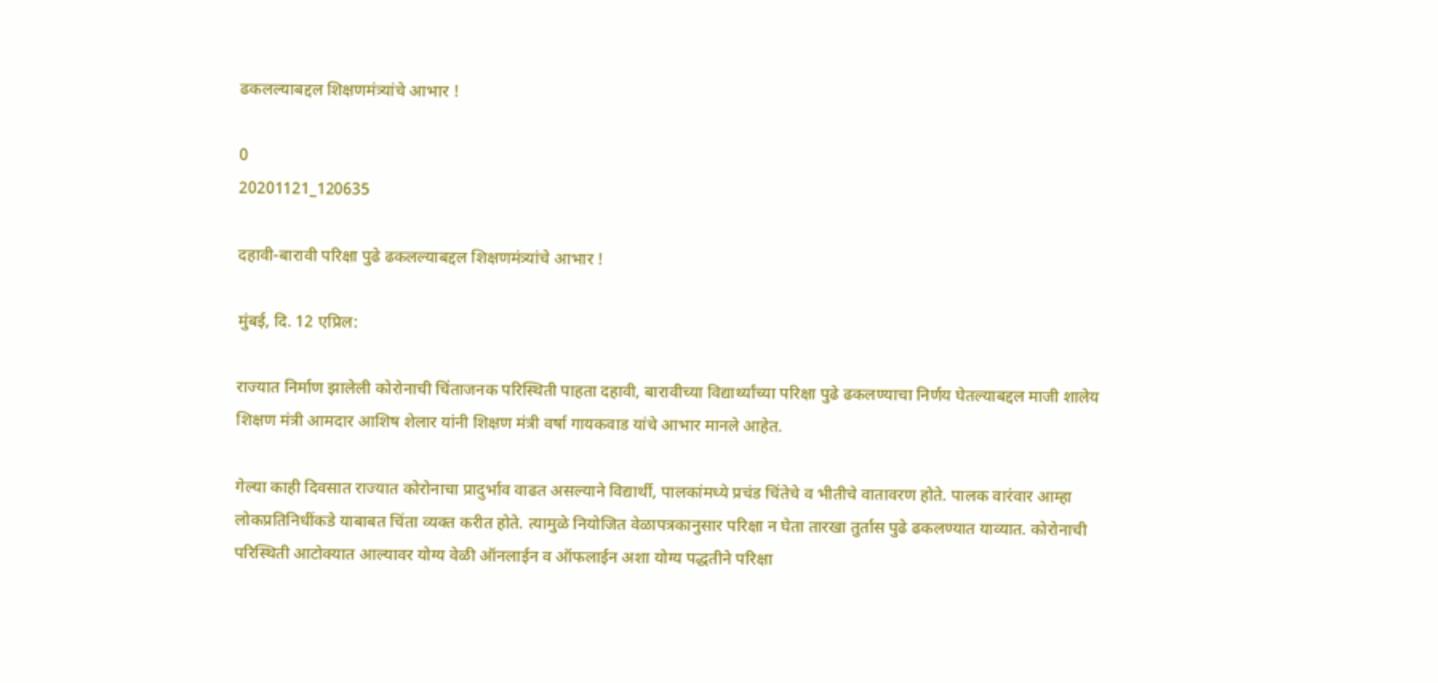ढकलल्याबद्दल शिक्षणमंत्र्यांचे आभार !

0
20201121_120635

दहावी-बारावी परिक्षा पुढे ढकलल्याबद्दल शिक्षणमंत्र्यांचे आभार !

मुंबई, दि. 12 एप्रिल:

राज्यात निर्माण झालेली कोरोनाची चिंताजनक परिस्थिती पाहता दहावी, बारावीच्या विद्यार्थ्यांच्या परिक्षा पुढे ढकलण्याचा निर्णय घेतल्याबद्दल माजी शालेय शिक्षण मंत्री आमदार आशिष शेलार यांनी शिक्षण मंत्री वर्षा गायकवाड यांचे आभार मानले आहेत.

गेल्या काही दिवसात राज्यात कोरोनाचा प्रादुर्भाव वाढत असल्याने विद्यार्थी, पालकांमध्ये प्रचंड चिंतेचे व भीतीचे वातावरण होते. पालक वारंवार आम्हा लोकप्रतिनिधींकडे याबाबत चिंता व्यक्त करीत होते. त्यामुळे नियोजित वेळापत्रकानुसार परिक्षा न घेता तारखा तुर्तास पुढे ढकलण्यात याव्यात. कोरोनाची परिस्थिती आटोक्यात आल्यावर योग्य वेळी ऑनलाईन व ऑफलाईन अशा योग्य पद्धतीने परिक्षा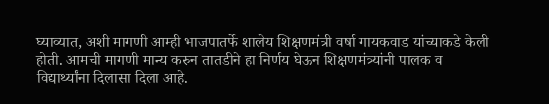घ्याव्यात, अशी मागणी आम्ही भाजपातर्फे शालेय शिक्षणमंत्री वर्षा गायकवाड यांच्याकडे केली होती. आमची मागणी मान्य करुन तातडीने हा निर्णय घेऊन शिक्षणमंत्र्यांनी पालक व विद्यार्थ्यांना दिलासा दिला आहे.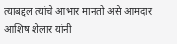त्याबद्दल त्यांचे आभार मानतो असे आमदार आशिष शेलार यांनी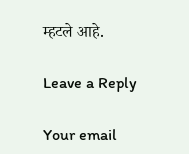म्हटले आहे.

Leave a Reply

Your email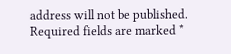address will not be published. Required fields are marked *